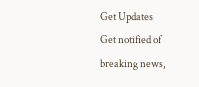Get Updates
Get notified of breaking news,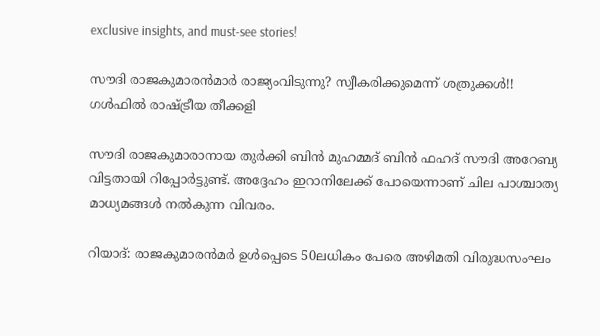exclusive insights, and must-see stories!

സൗദി രാജകുമാരന്‍മാര്‍ രാജ്യംവിടുന്നു? സ്വീകരിക്കുമെന്ന് ശത്രുക്കള്‍!! ഗള്‍ഫില്‍ രാഷ്ട്രീയ തീക്കളി

സൗദി രാജകുമാരാനായ തുര്‍ക്കി ബിന്‍ മുഹമ്മദ് ബിന്‍ ഫഹദ് സൗദി അറേബ്യ വിട്ടതായി റിപ്പോര്‍ട്ടുണ്ട്. അദ്ദേഹം ഇറാനിലേക്ക് പോയെന്നാണ് ചില പാശ്ചാത്യ മാധ്യമങ്ങള്‍ നല്‍കുന്ന വിവരം.

റിയാദ്: രാജകുമാരന്‍മര്‍ ഉള്‍പ്പെടെ 50ലധികം പേരെ അഴിമതി വിരുദ്ധസംഘം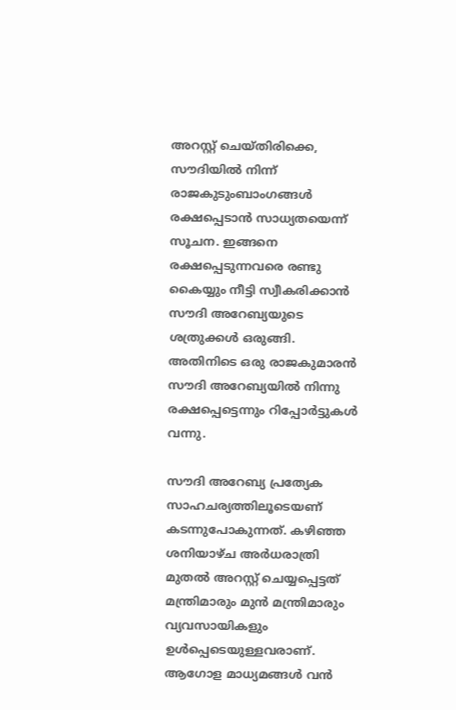അറസ്റ്റ് ചെയ്തിരിക്കെ, സൗദിയില്‍ നിന്ന് രാജകുടുംബാംഗങ്ങള്‍ രക്ഷപ്പെടാന്‍ സാധ്യതയെന്ന് സൂചന. ഇങ്ങനെ രക്ഷപ്പെടുന്നവരെ രണ്ടു കൈയ്യും നീട്ടി സ്വീകരിക്കാന്‍ സൗദി അറേബ്യയുടെ ശത്രുക്കള്‍ ഒരുങ്ങി. അതിനിടെ ഒരു രാജകുമാരന്‍ സൗദി അറേബ്യയില്‍ നിന്നു രക്ഷപ്പെട്ടെന്നും റിപ്പോര്‍ട്ടുകള്‍ വന്നു.

സൗദി അറേബ്യ പ്രത്യേക സാഹചര്യത്തിലൂടെയണ് കടന്നുപോകുന്നത്. കഴിഞ്ഞ ശനിയാഴ്ച അര്‍ധരാത്രി മുതല്‍ അറസ്റ്റ് ചെയ്യപ്പെട്ടത് മന്ത്രിമാരും മുന്‍ മന്ത്രിമാരും വ്യവസായികളും ഉള്‍പ്പെടെയുള്ളവരാണ്. ആഗോള മാധ്യമങ്ങള്‍ വന്‍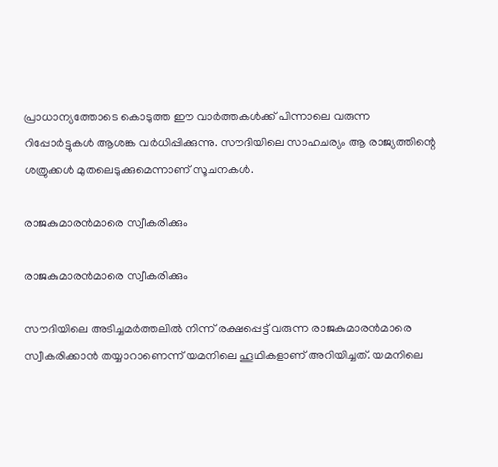പ്രാധാന്യത്തോടെ കൊടുത്ത ഈ വാര്‍ത്തകള്‍ക്ക് പിന്നാലെ വരുന്ന റിപ്പോര്‍ട്ടുകള്‍ ആശങ്ക വര്‍ധിപ്പിക്കുന്നു. സൗദിയിലെ സാഹചര്യം ആ രാജ്യത്തിന്റെ ശത്രുക്കള്‍ മുതലെടുക്കുമെന്നാണ് സൂചനകള്‍.

രാജകുമാരന്‍മാരെ സ്വീകരിക്കും

രാജകുമാരന്‍മാരെ സ്വീകരിക്കും

സൗദിയിലെ അടിച്ചമര്‍ത്തലില്‍ നിന്ന് രക്ഷപ്പെട്ട് വരുന്ന രാജകുമാരന്‍മാരെ സ്വീകരിക്കാന്‍ തയ്യാറാണെന്ന് യമനിലെ ഹൂഥികളാണ് അറിയിച്ചത്. യമനിലെ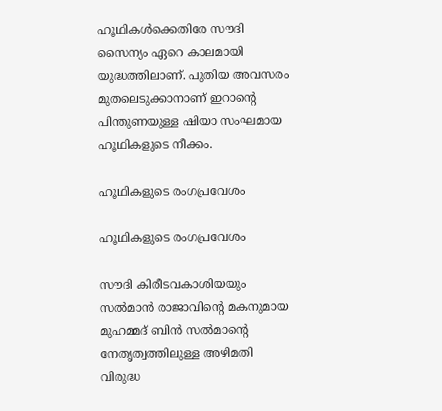ഹൂഥികള്‍ക്കെതിരേ സൗദി സൈന്യം ഏറെ കാലമായി യുദ്ധത്തിലാണ്. പുതിയ അവസരം മുതലെടുക്കാനാണ് ഇറാന്റെ പിന്തുണയുള്ള ഷിയാ സംഘമായ ഹൂഥികളുടെ നീക്കം.

ഹൂഥികളുടെ രംഗപ്രവേശം

ഹൂഥികളുടെ രംഗപ്രവേശം

സൗദി കിരീടവകാശിയയും സല്‍മാന്‍ രാജാവിന്റെ മകനുമായ മുഹമ്മദ് ബിന്‍ സല്‍മാന്റെ നേതൃത്വത്തിലുള്ള അഴിമതി വിരുദ്ധ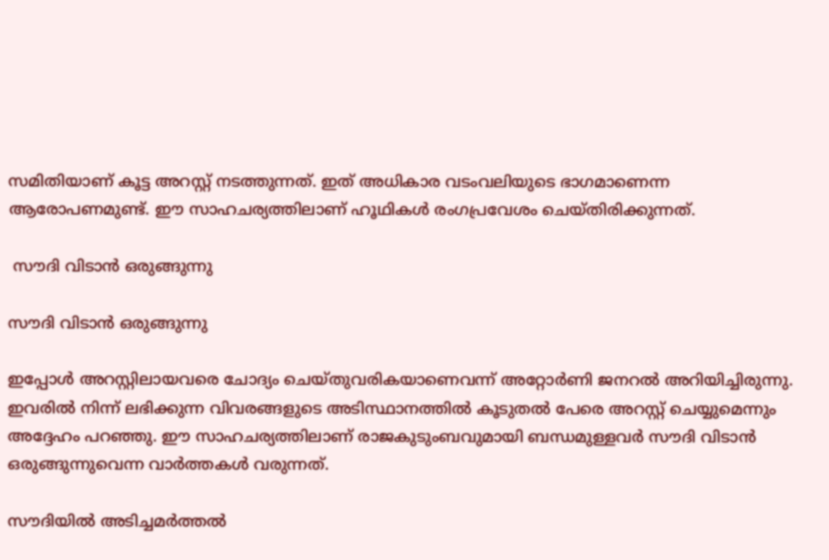സമിതിയാണ് കൂട്ട അറസ്റ്റ് നടത്തുന്നത്. ഇത് അധികാര വടംവലിയുടെ ഭാഗമാണെന്ന ആരോപണമുണ്ട്. ഈ സാഹചര്യത്തിലാണ് ഹൂഥികള്‍ രംഗപ്രവേശം ചെയ്തിരിക്കുന്നത്.

 സൗദി വിടാന്‍ ഒരുങ്ങുന്നു

സൗദി വിടാന്‍ ഒരുങ്ങുന്നു

ഇപ്പോള്‍ അറസ്റ്റിലായവരെ ചോദ്യം ചെയ്തുവരികയാണെവന്ന് അറ്റോര്‍ണി ജനറല്‍ അറിയിച്ചിരുന്നു. ഇവരില്‍ നിന്ന് ലഭിക്കുന്ന വിവരങ്ങളുടെ അടിസ്ഥാനത്തില്‍ കൂടുതല്‍ പേരെ അറസ്റ്റ് ചെയ്യുമെന്നും അദ്ദേഹം പറഞ്ഞു. ഈ സാഹചര്യത്തിലാണ് രാജകുടുംബവുമായി ബന്ധമുള്ളവര്‍ സൗദി വിടാന്‍ ഒരുങ്ങുന്നുവെന്ന വാര്‍ത്തകള്‍ വരുന്നത്.

സൗദിയില്‍ അടിച്ചമര്‍ത്തല്‍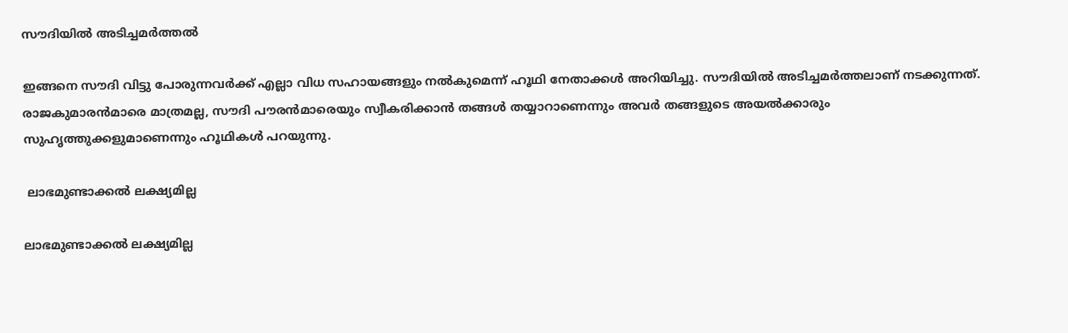സൗദിയില്‍ അടിച്ചമര്‍ത്തല്‍

ഇങ്ങനെ സൗദി വിട്ടു പോരുന്നവര്‍ക്ക് എല്ലാ വിധ സഹായങ്ങളും നല്‍കുമെന്ന് ഹൂഥി നേതാക്കള്‍ അറിയിച്ചു. സൗദിയില്‍ അടിച്ചമര്‍ത്തലാണ് നടക്കുന്നത്. രാജകുമാരന്‍മാരെ മാത്രമല്ല, സൗദി പൗരന്‍മാരെയും സ്വീകരിക്കാന്‍ തങ്ങള്‍ തയ്യാറാണെന്നും അവര്‍ തങ്ങളുടെ അയല്‍ക്കാരും സുഹൃത്തുക്കളുമാണെന്നും ഹൂഥികള്‍ പറയുന്നു.

 ലാഭമുണ്ടാക്കല്‍ ലക്ഷ്യമില്ല

ലാഭമുണ്ടാക്കല്‍ ലക്ഷ്യമില്ല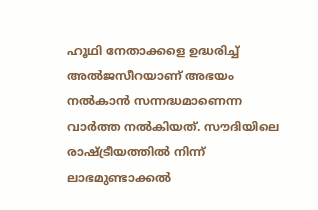ഹൂഥി നേതാക്കളെ ഉദ്ധരിച്ച് അല്‍ജസീറയാണ് അഭയം നല്‍കാന്‍ സന്നദ്ധമാണെന്ന വാര്‍ത്ത നല്‍കിയത്. സൗദിയിലെ രാഷ്ട്രീയത്തില്‍ നിന്ന് ലാഭമുണ്ടാക്കല്‍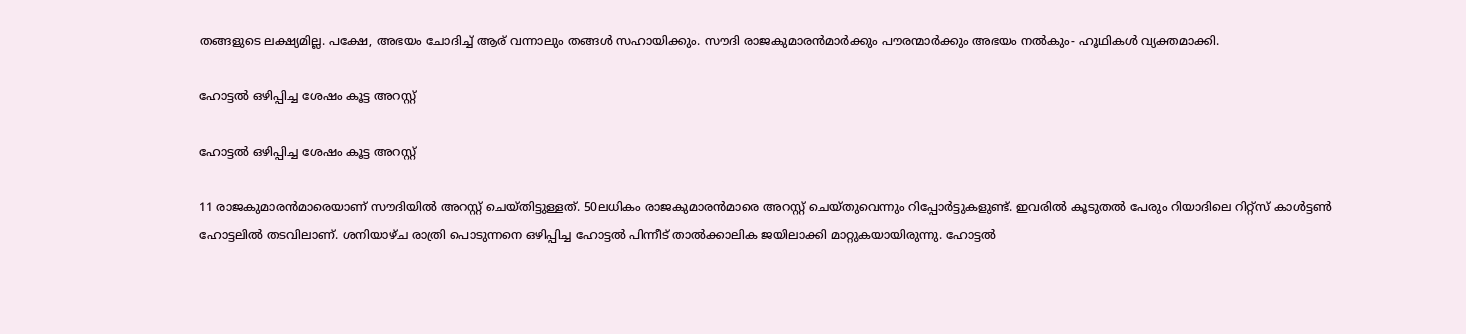തങ്ങളുടെ ലക്ഷ്യമില്ല. പക്ഷേ, അഭയം ചോദിച്ച് ആര് വന്നാലും തങ്ങള്‍ സഹായിക്കും. സൗദി രാജകുമാരന്‍മാര്‍ക്കും പൗരന്മാര്‍ക്കും അഭയം നല്‍കും- ഹൂഥികള്‍ വ്യക്തമാക്കി.

ഹോട്ടല്‍ ഒഴിപ്പിച്ച ശേഷം കൂട്ട അറസ്റ്റ്

ഹോട്ടല്‍ ഒഴിപ്പിച്ച ശേഷം കൂട്ട അറസ്റ്റ്

11 രാജകുമാരന്‍മാരെയാണ് സൗദിയില്‍ അറസ്റ്റ് ചെയ്തിട്ടുള്ളത്. 50ലധികം രാജകുമാരന്‍മാരെ അറസ്റ്റ് ചെയ്തുവെന്നും റിപ്പോര്‍ട്ടുകളുണ്ട്. ഇവരില്‍ കൂടുതല്‍ പേരും റിയാദിലെ റിറ്റ്‌സ് കാള്‍ട്ടണ്‍ ഹോട്ടലില്‍ തടവിലാണ്. ശനിയാഴ്ച രാത്രി പൊടുന്നനെ ഒഴിപ്പിച്ച ഹോട്ടല്‍ പിന്നീട് താല്‍ക്കാലിക ജയിലാക്കി മാറ്റുകയായിരുന്നു. ഹോട്ടല്‍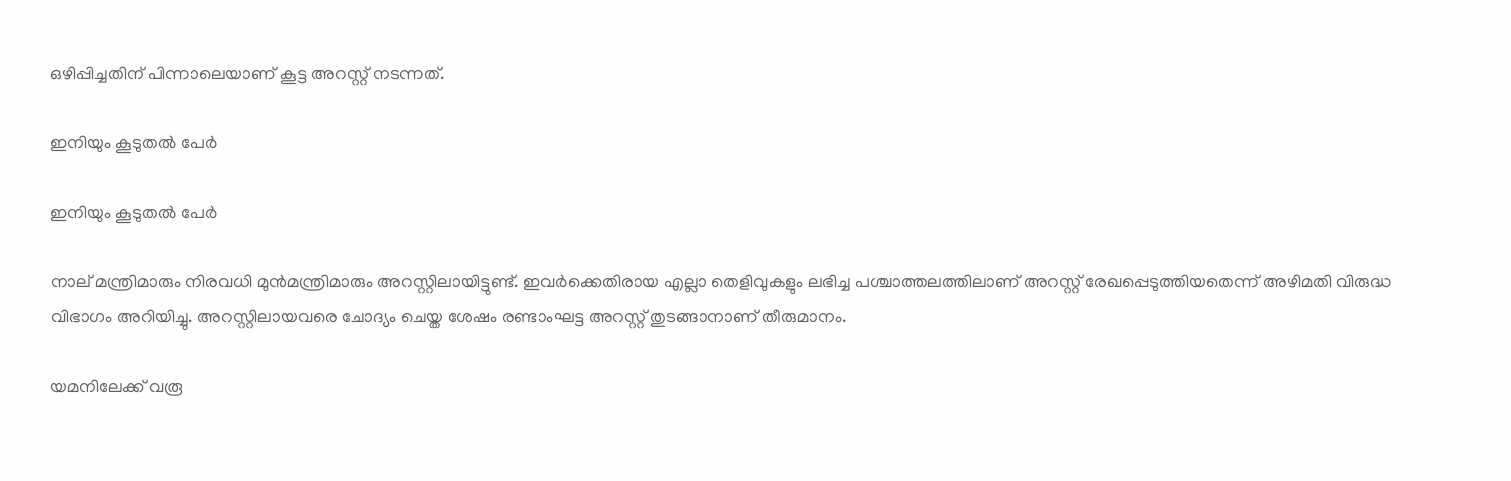ഒഴിപ്പിച്ചതിന് പിന്നാലെയാണ് കൂട്ട അറസ്റ്റ് നടന്നത്.

ഇനിയും കൂടുതല്‍ പേര്‍

ഇനിയും കൂടുതല്‍ പേര്‍

നാല് മന്ത്രിമാരും നിരവധി മുന്‍മന്ത്രിമാരും അറസ്റ്റിലായിട്ടുണ്ട്. ഇവര്‍ക്കെതിരായ എല്ലാ തെളിവുകളും ലഭിച്ച പശ്ചാത്തലത്തിലാണ് അറസ്റ്റ് രേഖപ്പെടുത്തിയതെന്ന് അഴിമതി വിരുദ്ധ വിഭാഗം അറിയിച്ചു. അറസ്റ്റിലായവരെ ചോദ്യം ചെയ്ത ശേഷം രണ്ടാംഘട്ട അറസ്റ്റ് തുടങ്ങാനാണ് തീരുമാനം.

യമനിലേക്ക് വരൂ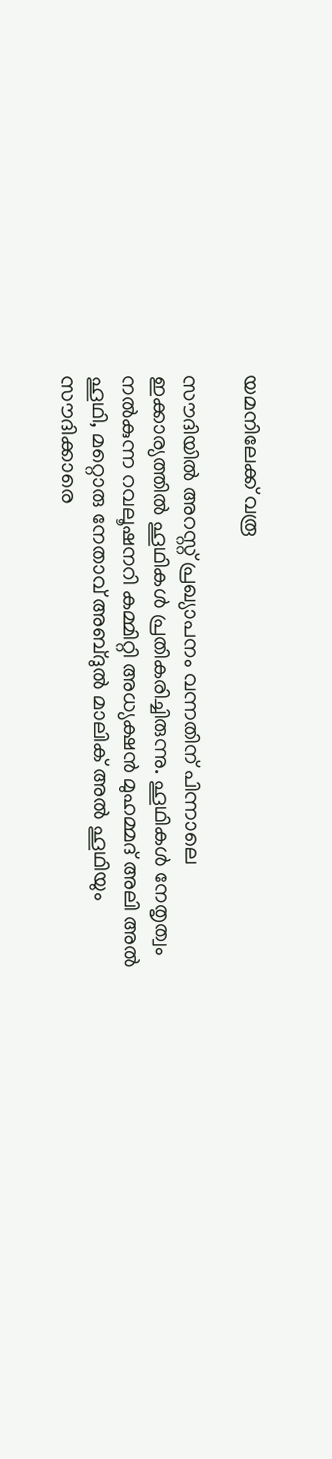യമനിലേക്ക് വരൂ

സൗദിയില്‍ അറസ്റ്റ് പ്രഖ്യാപനം വന്നതിന് പിന്നാലെ ഇക്കാര്യത്തില്‍ ഹൂഥികള്‍ പ്രതികരിച്ചിരുന്നു. ഹൂഥികള്‍ നേതൃത്വം നല്‍കുന്ന റവലൂഷനറി കമ്മിറ്റി അധ്യക്ഷന്‍ മുഹമ്മദ് അലി അല്‍ ഹൂഥി, മറ്റൊരു നേതാവ് അബ്ദുല്‍ മാലിക് അല്‍ ഹൂഥിയും സൗദിക്കാരെ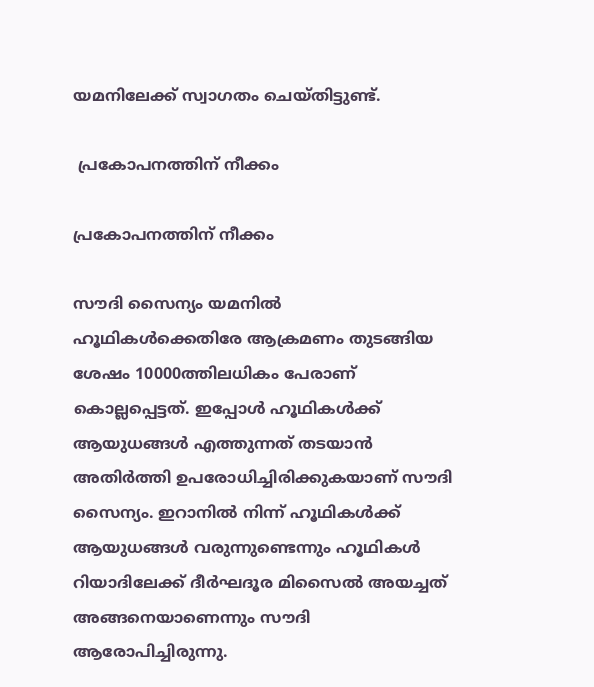യമനിലേക്ക് സ്വാഗതം ചെയ്തിട്ടുണ്ട്.

 പ്രകോപനത്തിന് നീക്കം

പ്രകോപനത്തിന് നീക്കം

സൗദി സൈന്യം യമനില്‍ ഹൂഥികള്‍ക്കെതിരേ ആക്രമണം തുടങ്ങിയ ശേഷം 10000ത്തിലധികം പേരാണ് കൊല്ലപ്പെട്ടത്. ഇപ്പോള്‍ ഹൂഥികള്‍ക്ക് ആയുധങ്ങള്‍ എത്തുന്നത് തടയാന്‍ അതിര്‍ത്തി ഉപരോധിച്ചിരിക്കുകയാണ് സൗദി സൈന്യം. ഇറാനില്‍ നിന്ന് ഹൂഥികള്‍ക്ക് ആയുധങ്ങള്‍ വരുന്നുണ്ടെന്നും ഹൂഥികള്‍ റിയാദിലേക്ക് ദീര്‍ഘദൂര മിസൈല്‍ അയച്ചത് അങ്ങനെയാണെന്നും സൗദി ആരോപിച്ചിരുന്നു.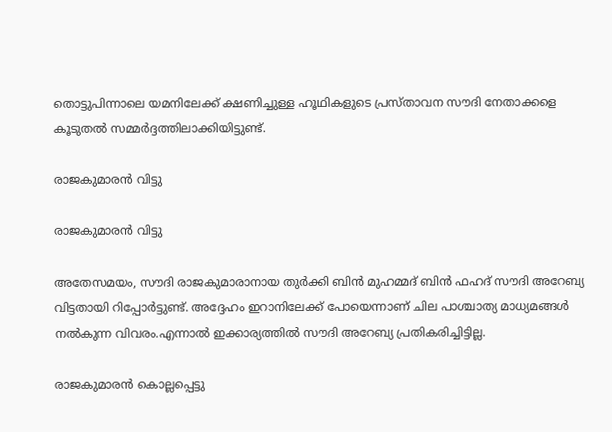തൊട്ടുപിന്നാലെ യമനിലേക്ക് ക്ഷണിച്ചുള്ള ഹൂഥികളുടെ പ്രസ്താവന സൗദി നേതാക്കളെ കൂടുതല്‍ സമ്മര്‍ദ്ദത്തിലാക്കിയിട്ടുണ്ട്.

രാജകുമാരന്‍ വിട്ടു

രാജകുമാരന്‍ വിട്ടു

അതേസമയം, സൗദി രാജകുമാരാനായ തുര്‍ക്കി ബിന്‍ മുഹമ്മദ് ബിന്‍ ഫഹദ് സൗദി അറേബ്യ വിട്ടതായി റിപ്പോര്‍ട്ടുണ്ട്. അദ്ദേഹം ഇറാനിലേക്ക് പോയെന്നാണ് ചില പാശ്ചാത്യ മാധ്യമങ്ങള്‍ നല്‍കുന്ന വിവരം.എന്നാല്‍ ഇക്കാര്യത്തില്‍ സൗദി അറേബ്യ പ്രതികരിച്ചിട്ടില്ല.

രാജകുമാരന്‍ കൊല്ലപ്പെട്ടു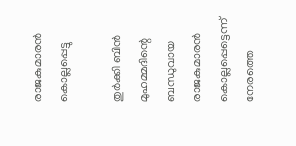രാജകുമാരന്‍ കൊല്ലപ്പെട്ടു

തുര്‍ക്കി ബിന്‍ മുഹമ്മദിന്റെ ബന്ധുവായ രാജകുമാരന്‍ കൊല്ലപ്പെട്ടെന്ന് നേരത്തെ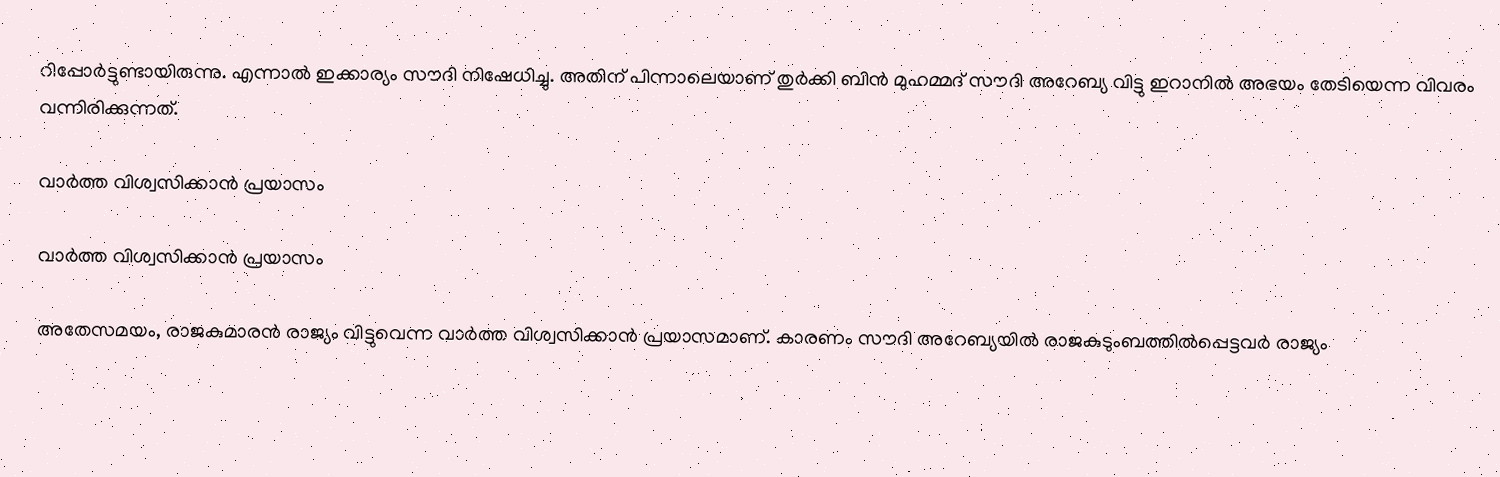റിപ്പോര്‍ട്ടുണ്ടായിരുന്നു. എന്നാല്‍ ഇക്കാര്യം സൗദി നിഷേധിച്ചു. അതിന് പിന്നാലെയാണ് തുര്‍ക്കി ബിന്‍ മുഹമ്മദ് സൗദി അറേബ്യ വിട്ടു ഇറാനില്‍ അഭയം തേടിയെന്ന വിവരം വന്നിരിക്കുന്നത്.

വാര്‍ത്ത വിശ്വസിക്കാന്‍ പ്രയാസം

വാര്‍ത്ത വിശ്വസിക്കാന്‍ പ്രയാസം

അതേസമയം, രാജകുമാരന്‍ രാജ്യം വിട്ടുവെന്ന വാര്‍ത്ത വിശ്വസിക്കാന്‍ പ്രയാസമാണ്. കാരണം സൗദി അറേബ്യയില്‍ രാജകുടുംബത്തില്‍പ്പെട്ടവര്‍ രാജ്യം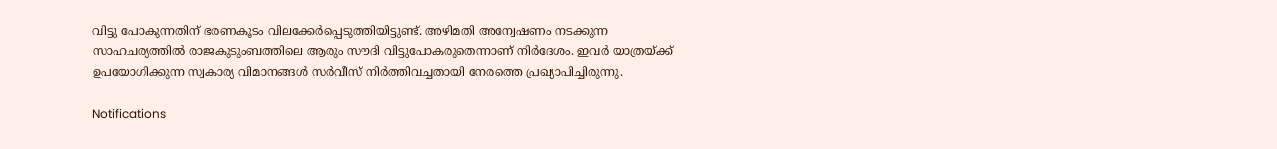വിട്ടു പോകുന്നതിന് ഭരണകൂടം വിലക്കേര്‍പ്പെടുത്തിയിട്ടുണ്ട്. അഴിമതി അന്വേഷണം നടക്കുന്ന സാഹചര്യത്തില്‍ രാജകുടുംബത്തിലെ ആരും സൗദി വിട്ടുപോകരുതെന്നാണ് നിര്‍ദേശം. ഇവര്‍ യാത്രയ്ക്ക് ഉപയോഗിക്കുന്ന സ്വകാര്യ വിമാനങ്ങള്‍ സര്‍വീസ് നിര്‍ത്തിവച്ചതായി നേരത്തെ പ്രഖ്യാപിച്ചിരുന്നു.

Notifications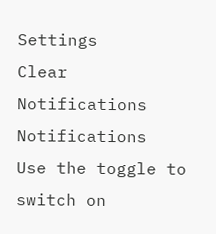Settings
Clear Notifications
Notifications
Use the toggle to switch on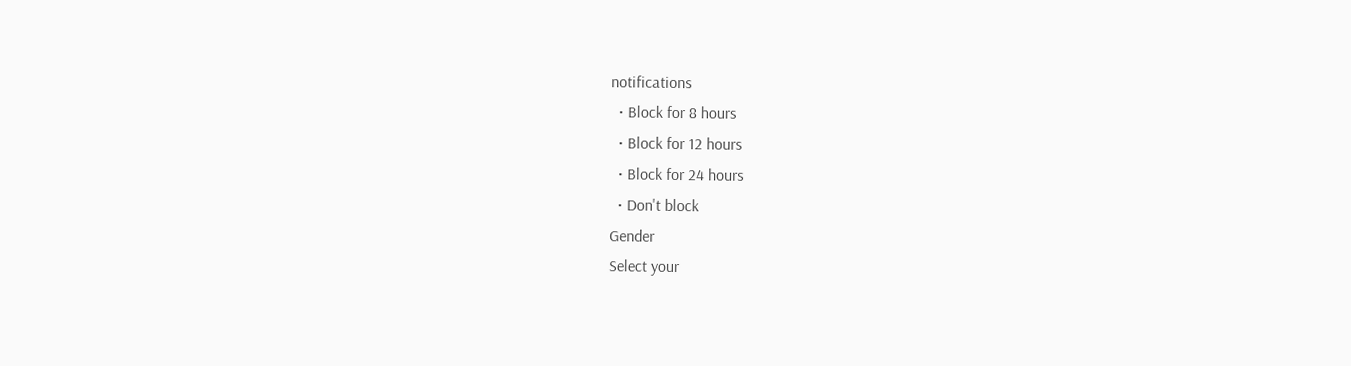notifications
  • Block for 8 hours
  • Block for 12 hours
  • Block for 24 hours
  • Don't block
Gender
Select your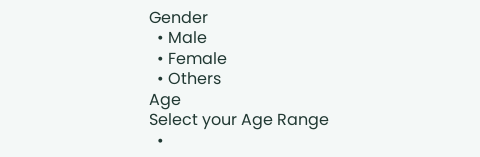Gender
  • Male
  • Female
  • Others
Age
Select your Age Range
  •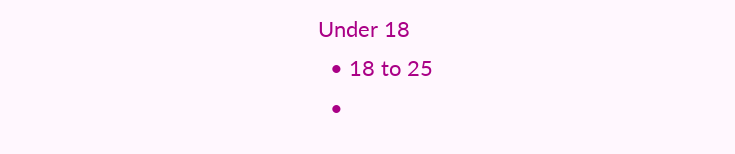Under 18
  • 18 to 25
  •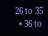26 to 35
  • 36 to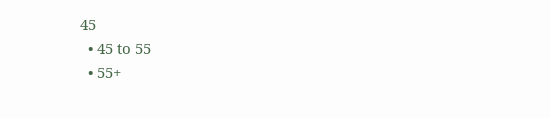45
  • 45 to 55
  • 55+